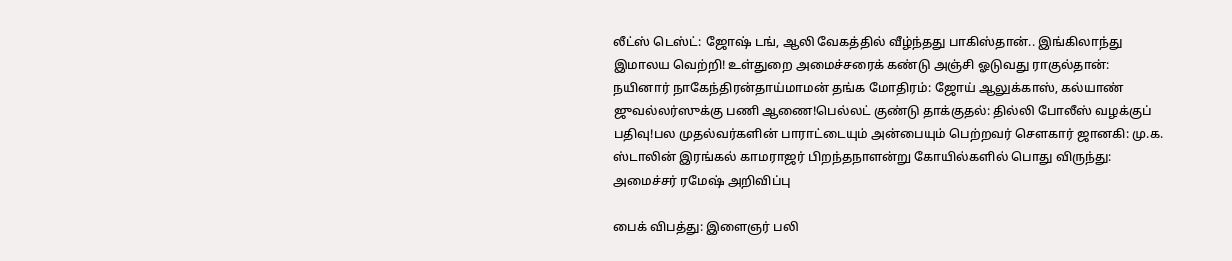லீட்ஸ் டெஸ்ட்: ஜோஷ் டங், ஆலி வேகத்தில் வீழ்ந்தது பாகிஸ்தான்.. இங்கிலாந்து இமாலய வெற்றி! உள்துறை அமைச்சரைக் கண்டு அஞ்சி ஓடுவது ராகுல்தான்: நயினார் நாகேந்திரன்தாய்மாமன் தங்க மோதிரம்: ஜோய் ஆலுக்காஸ், கல்யாண் ஜுவல்லர்ஸுக்கு பணி ஆணை!பெல்லட் குண்டு தாக்குதல்: தில்லி போலீஸ் வழக்குப் பதிவு!பல முதல்வர்களின் பாராட்டையும் அன்பையும் பெற்றவர் சௌகார் ஜானகி: மு.க. ஸ்டாலின் இரங்கல் காமராஜர் பிறந்தநாளன்று கோயில்களில் பொது விருந்து: அமைச்சர் ரமேஷ் அறிவிப்பு

பைக் விபத்து: இளைஞர் பலி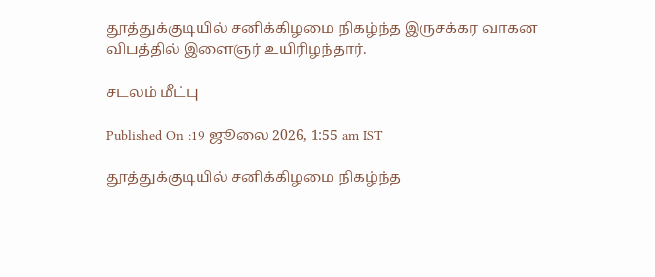தூத்துக்குடியில் சனிக்கிழமை நிகழ்ந்த இருசக்கர வாகன விபத்தில் இளைஞர் உயிரிழந்தார்.

சடலம் மீட்பு

Published On :19 ஜூலை 2026, 1:55 am IST

தூத்துக்குடியில் சனிக்கிழமை நிகழ்ந்த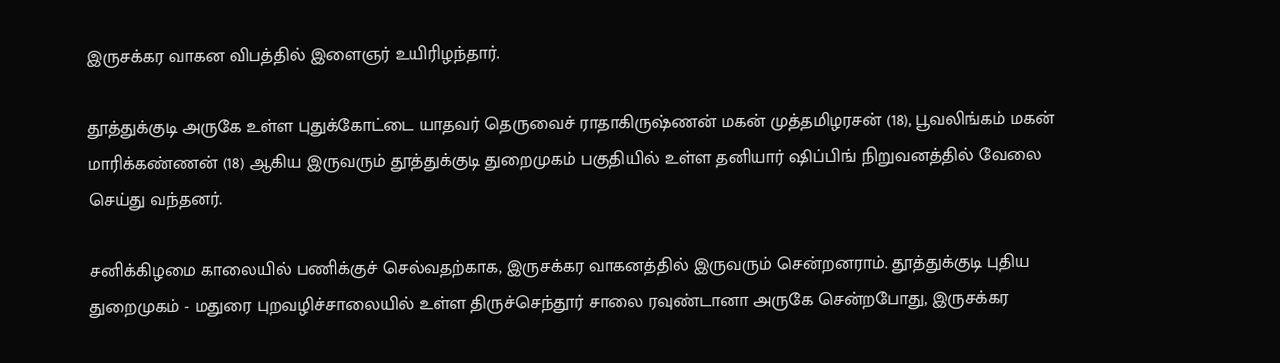இருசக்கர வாகன விபத்தில் இளைஞர் உயிரிழந்தார்.

தூத்துக்குடி அருகே உள்ள புதுக்கோட்டை யாதவர் தெருவைச் ராதாகிருஷ்ணன் மகன் முத்தமிழரசன் (18), பூவலிங்கம் மகன் மாரிக்கண்ணன் (18) ஆகிய இருவரும் தூத்துக்குடி துறைமுகம் பகுதியில் உள்ள தனியார் ஷிப்பிங் நிறுவனத்தில் வேலை செய்து வந்தனர்.

சனிக்கிழமை காலையில் பணிக்குச் செல்வதற்காக, இருசக்கர வாகனத்தில் இருவரும் சென்றனராம். தூத்துக்குடி புதிய துறைமுகம் - மதுரை புறவழிச்சாலையில் உள்ள திருச்செந்தூர் சாலை ரவுண்டானா அருகே சென்றபோது, இருசக்கர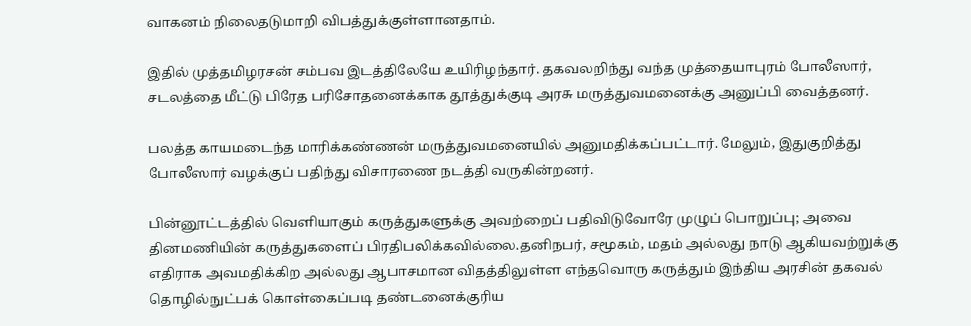வாகனம் நிலைதடுமாறி விபத்துக்குள்ளானதாம்.

இதில் முத்தமிழரசன் சம்பவ இடத்திலேயே உயிரிழந்தார். தகவலறிந்து வந்த முத்தையாபுரம் போலீஸார், சடலத்தை மீட்டு பிரேத பரிசோதனைக்காக தூத்துக்குடி அரசு மருத்துவமனைக்கு அனுப்பி வைத்தனர்.

பலத்த காயமடைந்த மாரிக்கண்ணன் மருத்துவமனையில் அனுமதிக்கப்பட்டார். மேலும், இதுகுறித்து போலீஸார் வழக்குப் பதிந்து விசாரணை நடத்தி வருகின்றனர்.

பின்னூட்டத்தில் வெளியாகும் கருத்துகளுக்கு அவற்றைப் பதிவிடுவோரே முழுப் பொறுப்பு; அவை தினமணியின் கருத்துகளைப் பிரதிபலிக்கவில்லை.தனிநபர், சமூகம், மதம் அல்லது நாடு ஆகியவற்றுக்கு எதிராக அவமதிக்கிற அல்லது ஆபாசமான விதத்திலுள்ள எந்தவொரு கருத்தும் இந்திய அரசின் தகவல் தொழில்நுட்பக் கொள்கைப்படி தண்டனைக்குரிய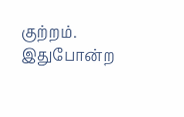குற்றம். இதுபோன்ற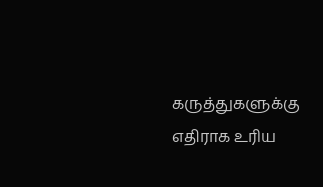கருத்துகளுக்கு எதிராக உரிய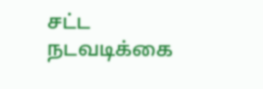சட்ட நடவடிக்கை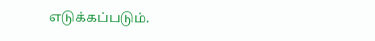எடுக்கப்படும்.